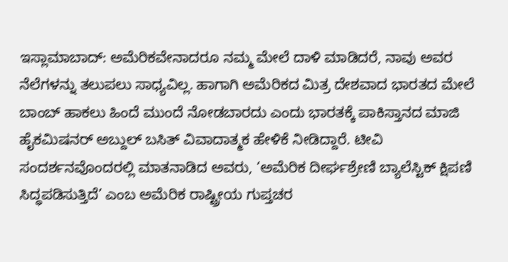ಇಸ್ಲಾಮಾಬಾದ್: ಅಮೆರಿಕವೇನಾದರೂ ನಮ್ಮ ಮೇಲೆ ದಾಳಿ ಮಾಡಿದರೆ, ನಾವು ಅವರ ನೆಲೆಗಳನ್ನು ತಲುಪಲು ಸಾಧ್ಯವಿಲ್ಲ. ಹಾಗಾಗಿ ಅಮೆರಿಕದ ಮಿತ್ರ ದೇಶವಾದ ಭಾರತದ ಮೇಲೆ ಬಾಂಬ್ ಹಾಕಲು ಹಿಂದೆ ಮುಂದೆ ನೋಡಬಾರದು ಎಂದು ಭಾರತಕ್ಕೆ ಪಾಕಿಸ್ತಾನದ ಮಾಜಿ ಹೈಕಮಿಷನರ್ ಅಬ್ದುಲ್ ಬಸಿತ್ ವಿವಾದಾತ್ಮಕ ಹೇಳಿಕೆ ನೀಡಿದ್ದಾರೆ. ಟೀವಿ ಸಂದರ್ಶನವೊಂದರಲ್ಲಿ ಮಾತನಾಡಿದ ಅವರು, ‘ಅಮೆರಿಕ ದೀರ್ಘಶ್ರೇಣಿ ಬ್ಯಾಲೆಸ್ಟಿಕ್ ಕ್ಷಿಪಣಿ ಸಿದ್ಧಪಡಿಸುತ್ತಿದೆ’ ಎಂಬ ಅಮೆರಿಕ ರಾಷ್ಟ್ರೀಯ ಗುಪ್ತಚರ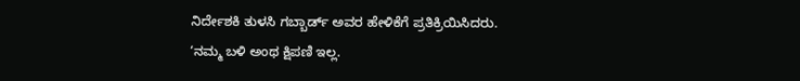ನಿರ್ದೇಶಕಿ ತುಳಸಿ ಗಬ್ಬಾರ್ಡ್ ಅವರ ಹೇಳಿಕೆಗೆ ಪ್ರತಿಕ್ರಿಯಿಸಿದರು.
‘ನಮ್ಮ ಬಳಿ ಅಂಥ ಕ್ಷಿಪಣಿ ಇಲ್ಲ.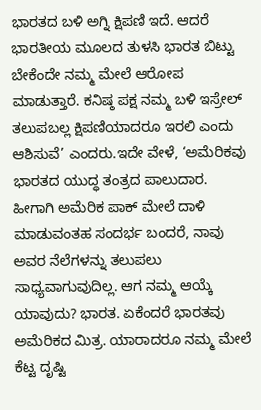ಭಾರತದ ಬಳಿ ಅಗ್ನಿ ಕ್ಷಿಪಣಿ ಇದೆ. ಆದರೆ ಭಾರತೀಯ ಮೂಲದ ತುಳಸಿ ಭಾರತ ಬಿಟ್ಟು ಬೇಕೆಂದೇ ನಮ್ಮ ಮೇಲೆ ಆರೋಪ ಮಾಡುತ್ತಾರೆ. ಕನಿಷ್ಠ ಪಕ್ಷ ನಮ್ಮ ಬಳಿ ಇಸ್ರೇಲ್ ತಲುಪಬಲ್ಲ ಕ್ಷಿಪಣಿಯಾದರೂ ಇರಲಿ ಎಂದು ಆಶಿಸುವೆ’ ಎಂದರು.ಇದೇ ವೇಳೆ, ‘ಅಮೆರಿಕವು ಭಾರತದ ಯುದ್ಧ ತಂತ್ರದ ಪಾಲುದಾರ. ಹೀಗಾಗಿ ಅಮೆರಿಕ ಪಾಕ್ ಮೇಲೆ ದಾಳಿ ಮಾಡುವಂತಹ ಸಂದರ್ಭ ಬಂದರೆ, ನಾವು ಅವರ ನೆಲೆಗಳನ್ನು ತಲುಪಲು ಸಾಧ್ಯವಾಗುವುದಿಲ್ಲ. ಆಗ ನಮ್ಮ ಆಯ್ಕೆ ಯಾವುದು? ಭಾರತ. ಏಕೆಂದರೆ ಭಾರತವು ಅಮೆರಿಕದ ಮಿತ್ರ. ಯಾರಾದರೂ ನಮ್ಮ ಮೇಲೆ ಕೆಟ್ಟ ದೃಷ್ಟಿ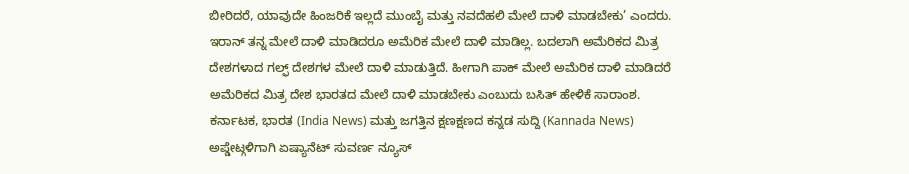ಬೀರಿದರೆ, ಯಾವುದೇ ಹಿಂಜರಿಕೆ ಇಲ್ಲದೆ ಮುಂಬೈ ಮತ್ತು ನವದೆಹಲಿ ಮೇಲೆ ದಾಳಿ ಮಾಡಬೇಕು’ ಎಂದರು.
ಇರಾನ್ ತನ್ನ ಮೇಲೆ ದಾಳಿ ಮಾಡಿದರೂ ಅಮೆರಿಕ ಮೇಲೆ ದಾಳಿ ಮಾಡಿಲ್ಲ. ಬದಲಾಗಿ ಅಮೆರಿಕದ ಮಿತ್ರ ದೇಶಗಳಾದ ಗಲ್ಫ್ ದೇಶಗಳ ಮೇಲೆ ದಾಳಿ ಮಾಡುತ್ತಿದೆ. ಹೀಗಾಗಿ ಪಾಕ್ ಮೇಲೆ ಅಮೆರಿಕ ದಾಳಿ ಮಾಡಿದರೆ ಅಮೆರಿಕದ ಮಿತ್ರ ದೇಶ ಭಾರತದ ಮೇಲೆ ದಾಳಿ ಮಾಡಬೇಕು ಎಂಬುದು ಬಸಿತ್ ಹೇಳಿಕೆ ಸಾರಾಂಶ.
ಕರ್ನಾಟಕ, ಭಾರತ (India News) ಮತ್ತು ಜಗತ್ತಿನ ಕ್ಷಣಕ್ಷಣದ ಕನ್ನಡ ಸುದ್ದಿ (Kannada News) ಅಪ್ಡೇಟ್ಗಳಿಗಾಗಿ ಏಷ್ಯಾನೆಟ್ ಸುವರ್ಣ ನ್ಯೂಸ್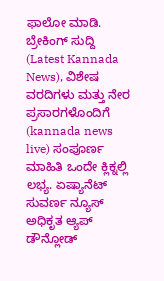ಫಾಲೋ ಮಾಡಿ. ಬ್ರೇಕಿಂಗ್ ಸುದ್ದಿ (Latest Kannada News), ವಿಶೇಷ ವರದಿಗಳು ಮತ್ತು ನೇರ ಪ್ರಸಾರಗಳೊಂದಿಗೆ (kannada news live) ಸಂಪೂರ್ಣ ಮಾಹಿತಿ ಒಂದೇ ಕ್ಲಿಕ್ನಲ್ಲಿ ಲಭ್ಯ. ಏಷ್ಯಾನೆಟ್ ಸುವರ್ಣ ನ್ಯೂಸ್ ಅಧಿಕೃತ ಆ್ಯಪ್ ಡೌನ್ಲೋಡ್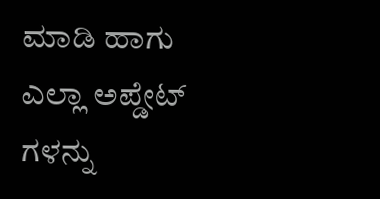ಮಾಡಿ ಹಾಗು ಎಲ್ಲಾ ಅಪ್ಡೇಟ್ ಗಳನ್ನು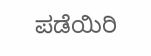ಪಡೆಯಿರಿ